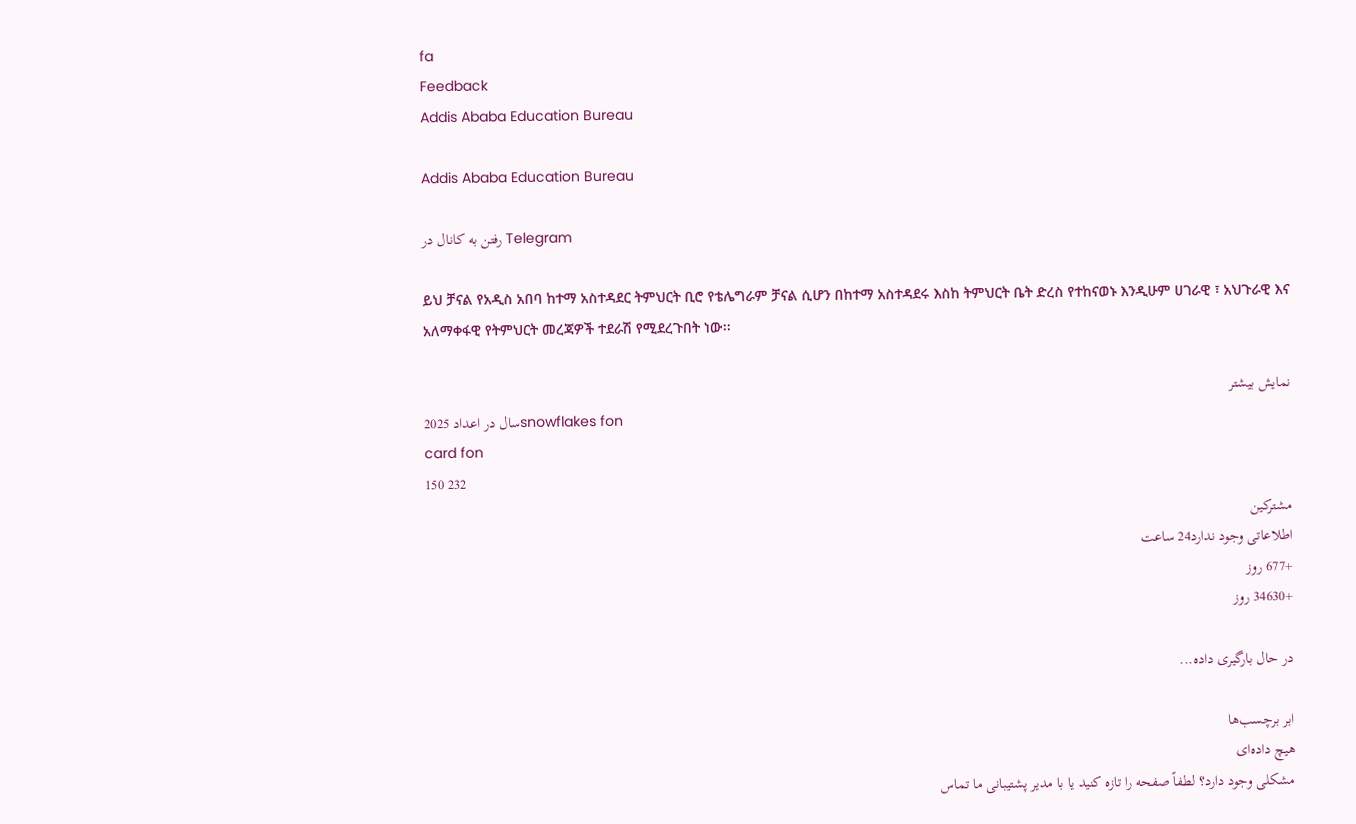fa
Feedback
Addis Ababa Education Bureau

Addis Ababa Education Bureau

رفتن به کانال در Telegram

ይህ ቻናል የአዲስ አበባ ከተማ አስተዳደር ትምህርት ቢሮ የቴሌግራም ቻናል ሲሆን በከተማ አስተዳደሩ እስከ ትምህርት ቤት ድረስ የተከናወኑ እንዲሁም ሀገራዊ ፣ አህጉራዊ እና አለማቀፋዊ የትምህርት መረጃዎች ተደራሽ የሚደረጉበት ነው፡፡

نمایش بیشتر
2025 سال در اعدادsnowflakes fon
card fon
150 232
مشترکین
اطلاعاتی وجود ندارد24 ساعت
+677 روز
+34630 روز

در حال بارگیری داده...

ابر برچسب‌ها
هیچ داده‌ای
مشکلی وجود دارد؟ لطفاً صفحه را تازه کنید یا با مدیر پشتیبانی ما تماس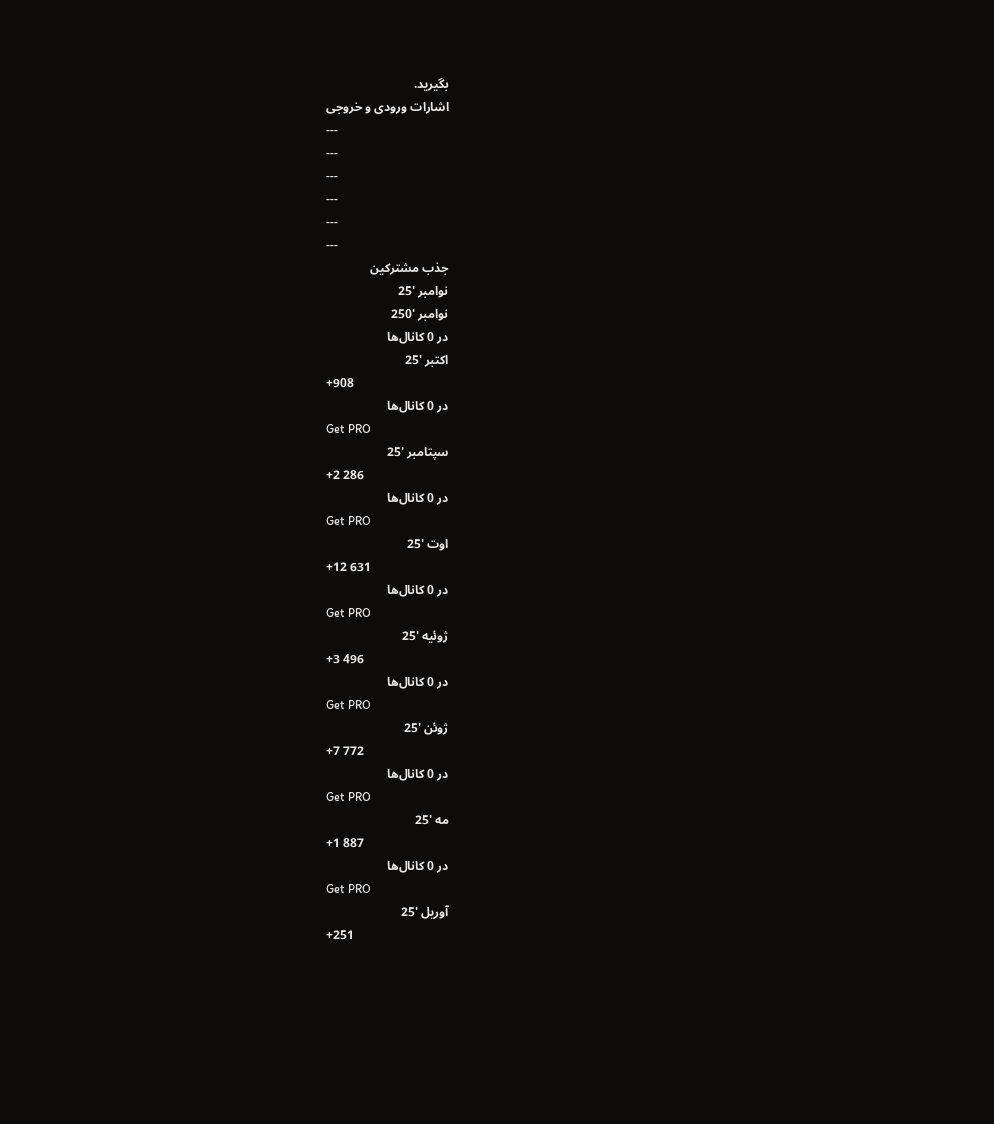بگیرید.
اشارات ورودی و خروجی
---
---
---
---
---
---
جذب مشترکین
نوامبر '25
نوامبر '250
در 0 کانال‌ها
اکتبر '25
+908
در 0 کانال‌ها
Get PRO
سپتامبر '25
+2 286
در 0 کانال‌ها
Get PRO
اوت '25
+12 631
در 0 کانال‌ها
Get PRO
ژوئیه '25
+3 496
در 0 کانال‌ها
Get PRO
ژوئن '25
+7 772
در 0 کانال‌ها
Get PRO
مه '25
+1 887
در 0 کانال‌ها
Get PRO
آوریل '25
+251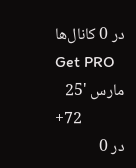در 0 کانال‌ها
Get PRO
مارس '25
+72
در 0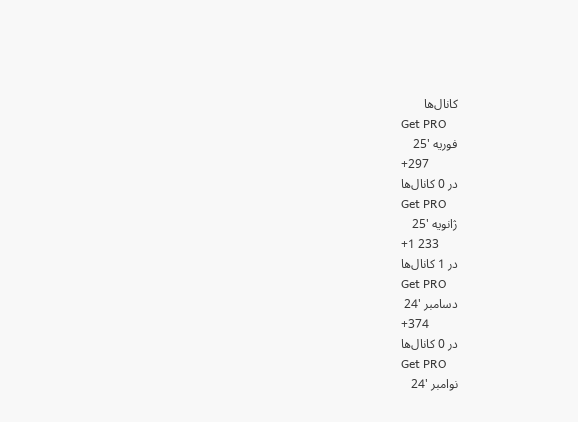کانال‌ها
Get PRO
فوریه '25
+297
در 0 کانال‌ها
Get PRO
ژانویه '25
+1 233
در 1 کانال‌ها
Get PRO
دسامبر '24
+374
در 0 کانال‌ها
Get PRO
نوامبر '24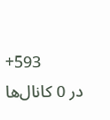+593
در 0 کانال‌ها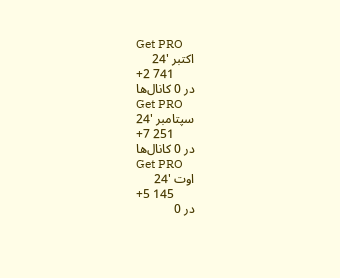Get PRO
اکتبر '24
+2 741
در 0 کانال‌ها
Get PRO
سپتامبر '24
+7 251
در 0 کانال‌ها
Get PRO
اوت '24
+5 145
در 0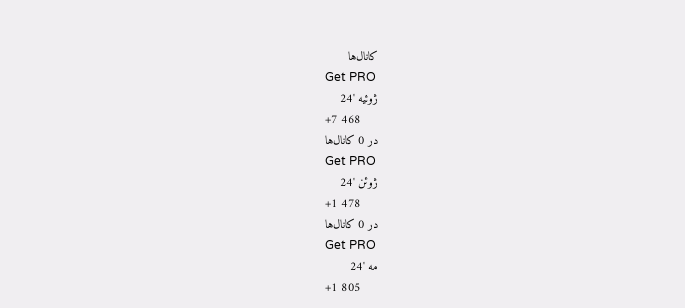کانال‌ها
Get PRO
ژوئیه '24
+7 468
در 0 کانال‌ها
Get PRO
ژوئن '24
+1 478
در 0 کانال‌ها
Get PRO
مه '24
+1 805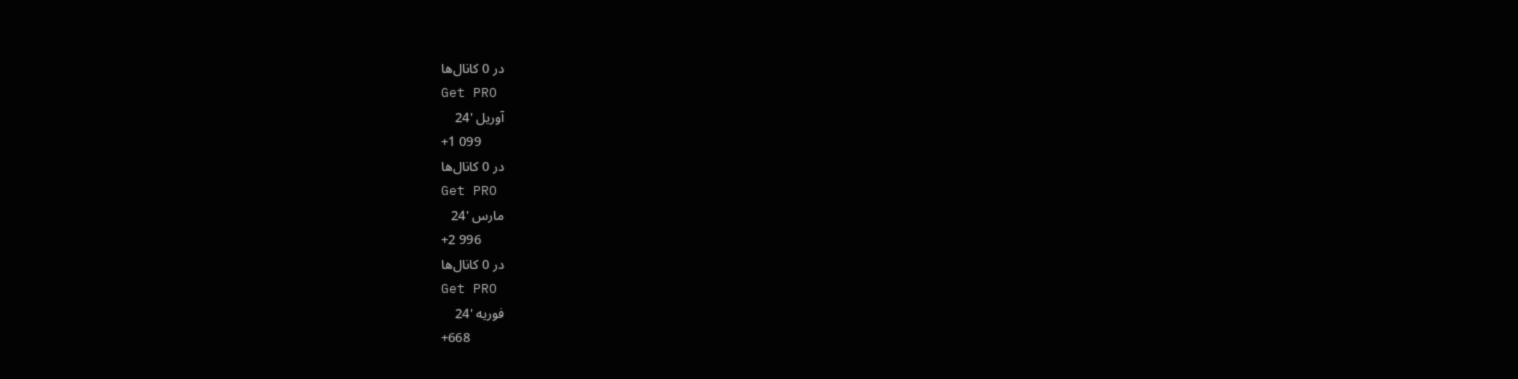در 0 کانال‌ها
Get PRO
آوریل '24
+1 099
در 0 کانال‌ها
Get PRO
مارس '24
+2 996
در 0 کانال‌ها
Get PRO
فوریه '24
+668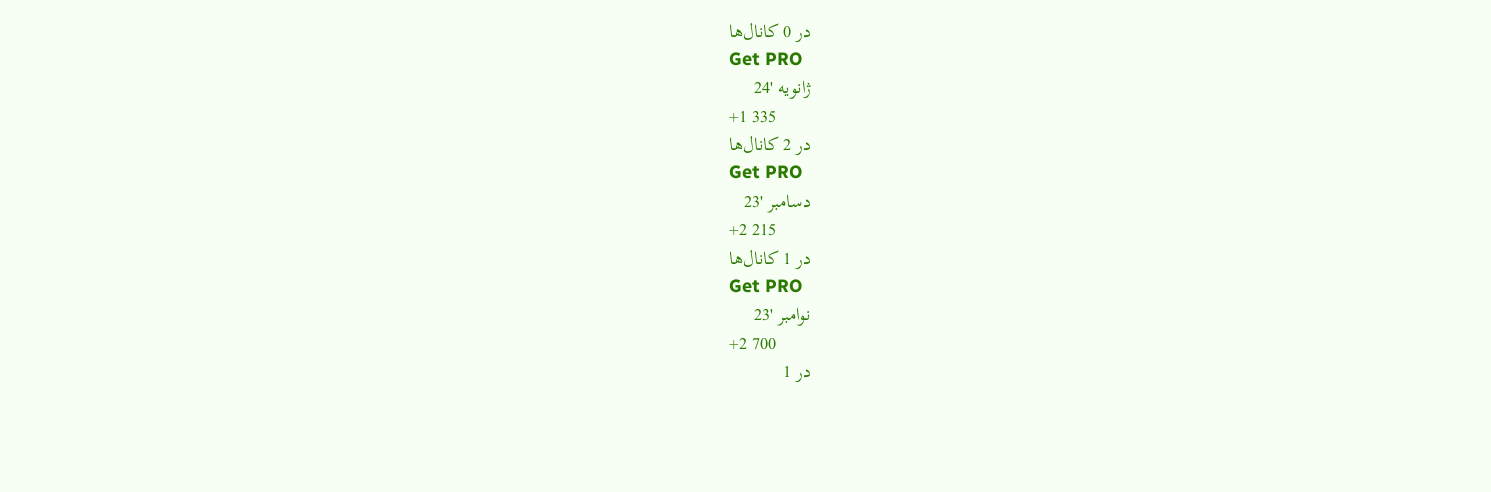در 0 کانال‌ها
Get PRO
ژانویه '24
+1 335
در 2 کانال‌ها
Get PRO
دسامبر '23
+2 215
در 1 کانال‌ها
Get PRO
نوامبر '23
+2 700
در 1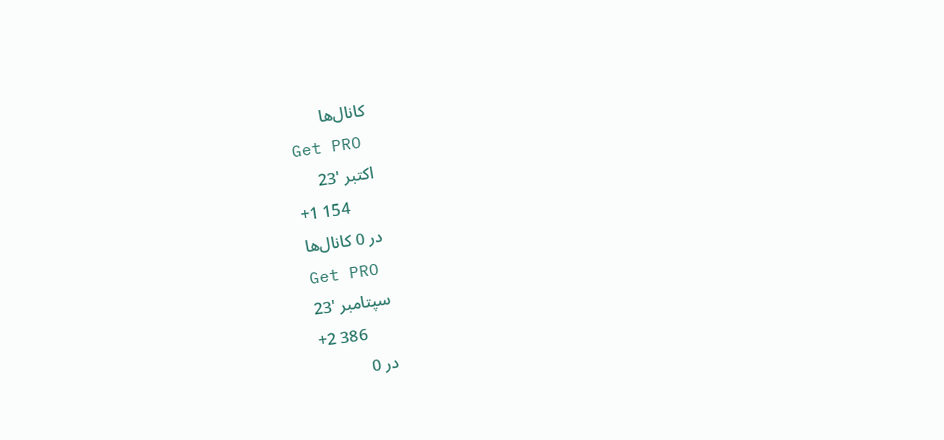کانال‌ها
Get PRO
اکتبر '23
+1 154
در 0 کانال‌ها
Get PRO
سپتامبر '23
+2 386
در 0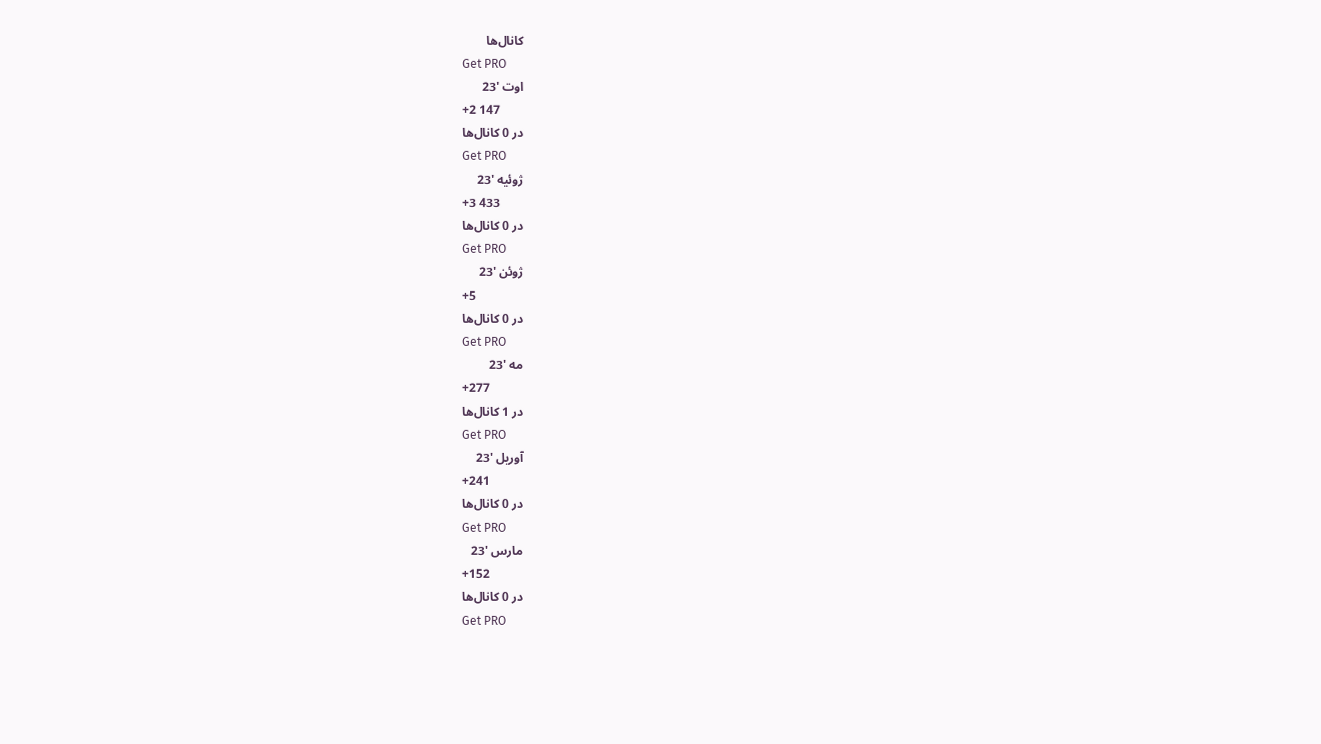کانال‌ها
Get PRO
اوت '23
+2 147
در 0 کانال‌ها
Get PRO
ژوئیه '23
+3 433
در 0 کانال‌ها
Get PRO
ژوئن '23
+5
در 0 کانال‌ها
Get PRO
مه '23
+277
در 1 کانال‌ها
Get PRO
آوریل '23
+241
در 0 کانال‌ها
Get PRO
مارس '23
+152
در 0 کانال‌ها
Get PRO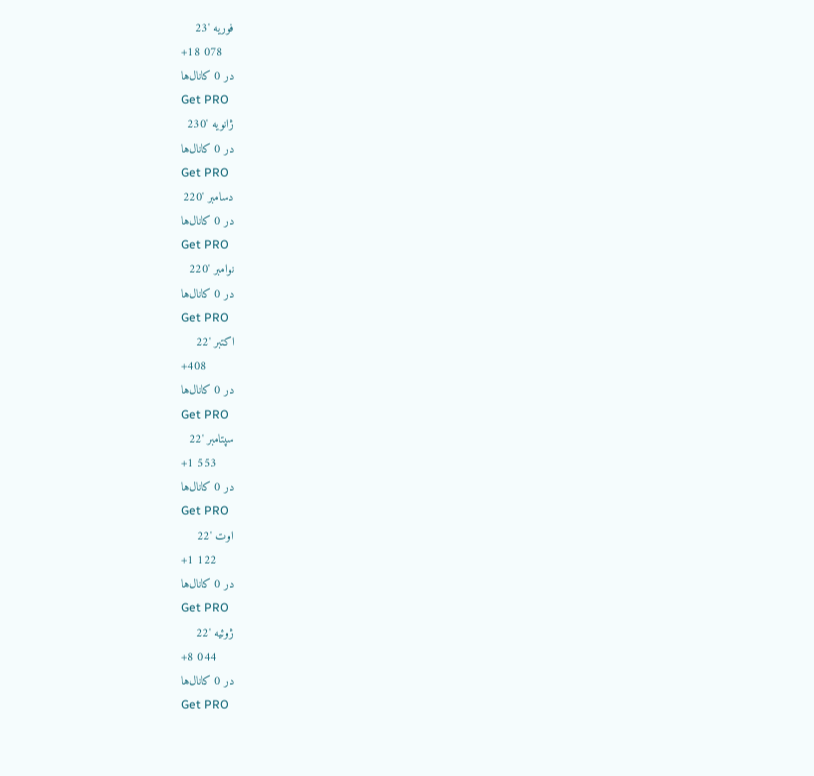فوریه '23
+18 078
در 0 کانال‌ها
Get PRO
ژانویه '230
در 0 کانال‌ها
Get PRO
دسامبر '220
در 0 کانال‌ها
Get PRO
نوامبر '220
در 0 کانال‌ها
Get PRO
اکتبر '22
+408
در 0 کانال‌ها
Get PRO
سپتامبر '22
+1 553
در 0 کانال‌ها
Get PRO
اوت '22
+1 122
در 0 کانال‌ها
Get PRO
ژوئیه '22
+8 044
در 0 کانال‌ها
Get PRO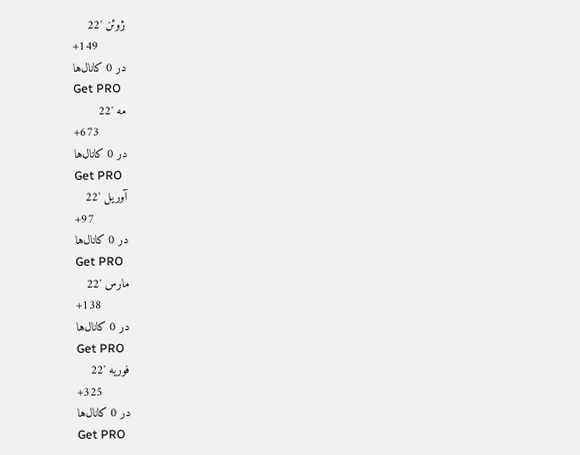ژوئن '22
+149
در 0 کانال‌ها
Get PRO
مه '22
+673
در 0 کانال‌ها
Get PRO
آوریل '22
+97
در 0 کانال‌ها
Get PRO
مارس '22
+138
در 0 کانال‌ها
Get PRO
فوریه '22
+325
در 0 کانال‌ها
Get PRO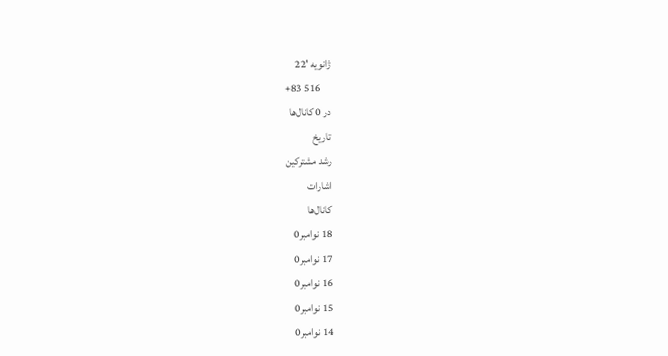ژانویه '22
+83 516
در 0 کانال‌ها
تاریخ
رشد مشترکین
اشارات
کانال‌ها
18 نوامبر0
17 نوامبر0
16 نوامبر0
15 نوامبر0
14 نوامبر0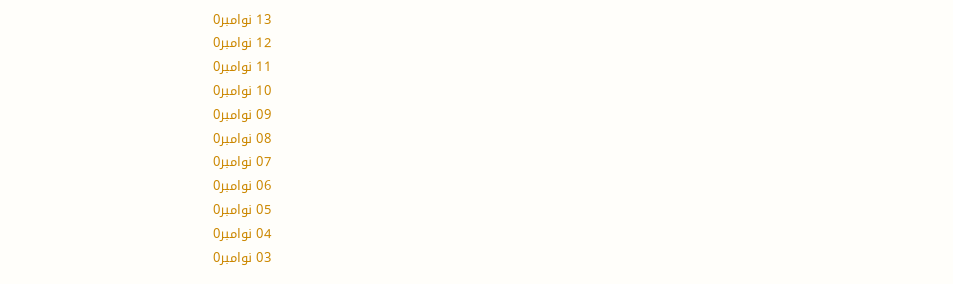13 نوامبر0
12 نوامبر0
11 نوامبر0
10 نوامبر0
09 نوامبر0
08 نوامبر0
07 نوامبر0
06 نوامبر0
05 نوامبر0
04 نوامبر0
03 نوامبر0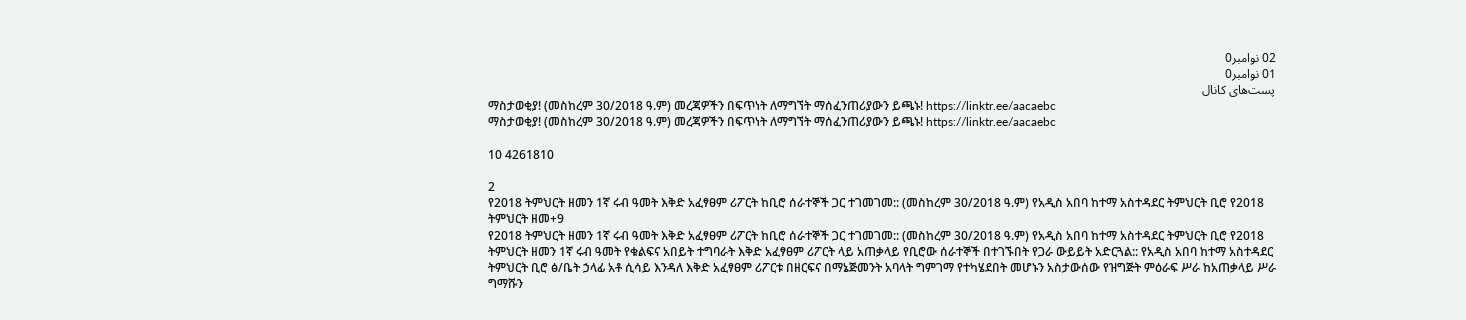02 نوامبر0
01 نوامبر0
پست‌های کانال
ማስታወቂያ! (መስከረም 30/2018 ዓ.ም) መረጃዎችን በፍጥነት ለማግኘት ማሰፈንጠሪያውን ይጫኑ! https://linktr.ee/aacaebc
ማስታወቂያ! (መስከረም 30/2018 ዓ.ም) መረጃዎችን በፍጥነት ለማግኘት ማሰፈንጠሪያውን ይጫኑ! https://linktr.ee/aacaebc

10 4261810

2
የ2018 ትምህርት ዘመን 1ኛ ሩብ ዓመት እቅድ አፈፃፀም ሪፖርት ከቢሮ ሰራተኞች ጋር ተገመገመ:: (መስከረም 30/2018 ዓ.ም) የአዲስ አበባ ከተማ አስተዳደር ትምህርት ቢሮ የ2018 ትምህርት ዘመ+9
የ2018 ትምህርት ዘመን 1ኛ ሩብ ዓመት እቅድ አፈፃፀም ሪፖርት ከቢሮ ሰራተኞች ጋር ተገመገመ:: (መስከረም 30/2018 ዓ.ም) የአዲስ አበባ ከተማ አስተዳደር ትምህርት ቢሮ የ2018 ትምህርት ዘመን 1ኛ ሩብ ዓመት የቁልፍና አበይት ተግባራት እቅድ አፈፃፀም ሪፖርት ላይ አጠቃላይ የቢሮው ሰራተኞች በተገኙበት የጋራ ውይይት አድርጓል:: የአዲስ አበባ ከተማ አስተዳደር ትምህርት ቢሮ ፅ/ቤት ኃላፊ አቶ ሲሳይ እንዳለ እቅድ አፈፃፀም ሪፖርቱ በዘርፍና በማኔጅመንት አባላት ግምገማ የተካሄደበት መሆኑን አስታውሰው የዝግጅት ምዕራፍ ሥራ ከአጠቃላይ ሥራ ግማሹን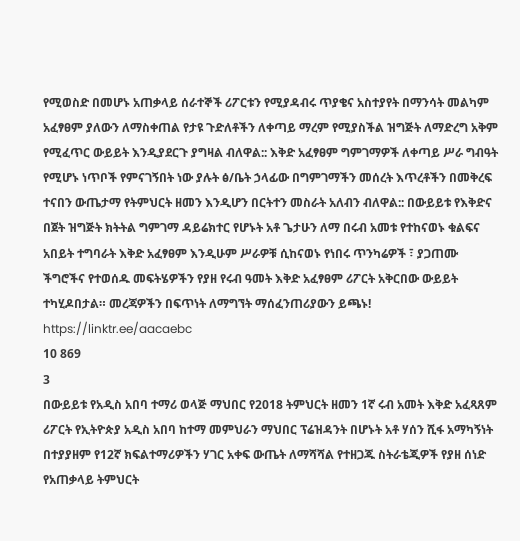የሚወስድ በመሆኑ አጠቃላይ ሰራተኞች ሪፖርቱን የሚያዳብሩ ጥያቄና አስተያየት በማንሳት መልካም አፈፃፀም ያለውን ለማስቀጠል የታዩ ጉድለቶችን ለቀጣይ ማረም የሚያስችል ዝግጅት ለማድረግ አቅም የሚፈጥር ውይይት እንዲያደርጉ ያግዛል ብለዋል:: እቅድ አፈፃፀም ግምገማዎች ለቀጣይ ሥራ ግብዓት የሚሆኑ ነጥቦች የምናገኝበት ነው ያሉት ፅ/ቤት ኃላፊው በግምገማችን መሰረት እጥረቶችን በመቅረፍ ተናበን ውጤታማ የትምህርት ዘመን እንዲሆን በርትተን መስራት አለብን ብለዋል:: በውይይቱ የእቅድና በጀት ዝግጅት ክትትል ግምገማ ዳይሬክተር የሆኑት አቶ ጌታሁን ለማ በሩብ አመቱ የተከናወኑ ቁልፍና አበይት ተግባራት እቅድ አፈፃፀም እንዲሁም ሥራዎቹ ሲከናወኑ የነበሩ ጥንካሬዎች ፣ ያጋጠሙ ችግሮችና የተወሰዱ መፍትሄዎችን የያዘ የሩብ ዓመት እቅድ አፈፃፀም ሪፖርት አቅርበው ውይይት ተካሂዶበታል። መረጃዎችን በፍጥነት ለማግኘት ማሰፈንጠሪያውን ይጫኑ! https://linktr.ee/aacaebc
10 869
3
በውይይቱ የአዲስ አበባ ተማሪ ወላጅ ማህበር የ2018 ትምህርት ዘመን 1ኛ ሩብ አመት እቅድ አፈጻጸም ሪፖርት የኢትዮጵያ አዲስ አበባ ከተማ መምህራን ማህበር ፕሬዝዳንት በሆኑት አቶ ሃሰን ሺፋ አማካኝነት በተያያዘም የ12ኛ ክፍልተማሪዎችን ሃገር አቀፍ ውጤት ለማሻሻል የተዘጋጁ ስትራቴጂዎች የያዘ ሰነድ የአጠቃላይ ትምህርት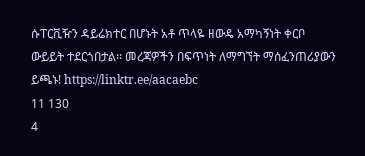ሱፐርቪዥን ዳይሬክተር በሆኑት አቶ ጥላዬ ዘውዴ አማካኝነት ቀርቦ ውይይት ተደርጎበታል፡፡ መረጃዎችን በፍጥነት ለማግኘት ማሰፈንጠሪያውን ይጫኑ! https://linktr.ee/aacaebc
11 130
4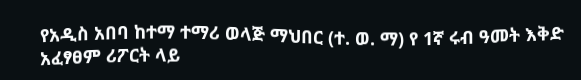የአዲስ አበባ ከተማ ተማሪ ወላጅ ማህበር (ተ. ወ. ማ) የ 1ኛ ሩብ ዓመት እቅድ አፈፃፀም ሪፖርት ላይ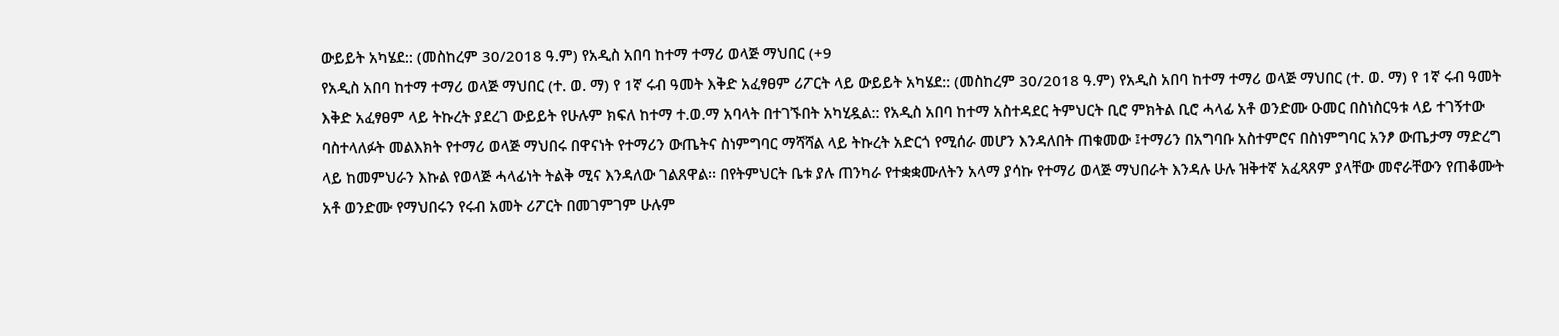ውይይት አካሄደ:: (መስከረም 30/2018 ዓ.ም) የአዲስ አበባ ከተማ ተማሪ ወላጅ ማህበር (+9
የአዲስ አበባ ከተማ ተማሪ ወላጅ ማህበር (ተ. ወ. ማ) የ 1ኛ ሩብ ዓመት እቅድ አፈፃፀም ሪፖርት ላይ ውይይት አካሄደ:: (መስከረም 30/2018 ዓ.ም) የአዲስ አበባ ከተማ ተማሪ ወላጅ ማህበር (ተ. ወ. ማ) የ 1ኛ ሩብ ዓመት እቅድ አፈፃፀም ላይ ትኩረት ያደረገ ውይይት የሁሉም ክፍለ ከተማ ተ.ወ.ማ አባላት በተገኙበት አካሂዷል:: የአዲስ አበባ ከተማ አስተዳደር ትምህርት ቢሮ ምክትል ቢሮ ሓላፊ አቶ ወንድሙ ዑመር በስነስርዓቱ ላይ ተገኝተው ባስተላለፉት መልእክት የተማሪ ወላጅ ማህበሩ በዋናነት የተማሪን ውጤትና ስነምግባር ማሻሻል ላይ ትኩረት አድርጎ የሚሰራ መሆን እንዳለበት ጠቁመው ፤ተማሪን በአግባቡ አስተምሮና በስነምግባር አንፆ ውጤታማ ማድረግ ላይ ከመምህራን እኩል የወላጅ ሓላፊነት ትልቅ ሚና እንዳለው ገልጸዋል፡፡ በየትምህርት ቤቱ ያሉ ጠንካራ የተቋቋሙለትን አላማ ያሳኩ የተማሪ ወላጅ ማህበራት እንዳሉ ሁሉ ዝቅተኛ አፈጻጸም ያላቸው መኖራቸውን የጠቆሙት አቶ ወንድሙ የማህበሩን የሩብ አመት ሪፖርት በመገምገም ሁሉም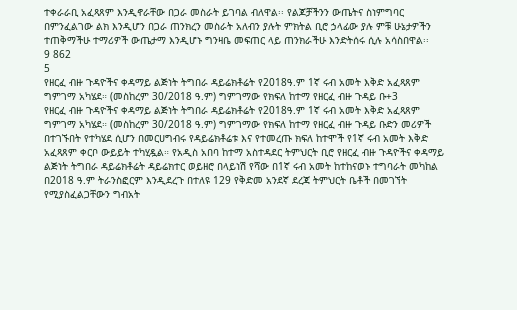ተቀራራቢ አፈጻጸም እንዲኖራቸው በጋራ መስራት ይገባል ብለዋል፡፡ የልጆቻችንን ውጤትና ስነምግባር በምንፈልገው ልክ እንዲሆን በጋራ ጠንክረን መስራት አለብን ያሉት ምክትል ቢሮ ኃላፊው ያሉ ምቹ ሁኔታዎችን ተጠቅማችሁ ተማሪዎች ውጤታማ እንዲሆኑ ግንዛቤ መፍጠር ላይ ጠንክራችሁ እንድትሰሩ ሲሉ አሳስበዋል፡፡
9 862
5
የዘርፈ ብዙ ጉዳዮችና ቀዳማይ ልጅነት ትግበራ ዳይሬክቶሬት የ2018ዓ.ም 1ኛ ሩብ አመት እቅድ አፈጻጸም ግምገማ አካሄደ። (መስከረም 30/2018 ዓ.ም) ግምገማው የክፍለ ከተማ የዘርፈ ብዙ ጉዳይ ቡ+3
የዘርፈ ብዙ ጉዳዮችና ቀዳማይ ልጅነት ትግበራ ዳይሬክቶሬት የ2018ዓ.ም 1ኛ ሩብ አመት እቅድ አፈጻጸም ግምገማ አካሄደ። (መስከረም 30/2018 ዓ.ም) ግምገማው የክፍለ ከተማ የዘርፈ ብዙ ጉዳይ ቡድን መሪዎች በተገኙበት የተካሄደ ሲሆን በመርሀግብሩ የዳይሬክቶሬቱ እና የተመረጡ ክፍለ ከተሞች የ1ኛ ሩብ አመት እቅድ አፈጻጸም ቀርቦ ውይይት ተካሂዷል። የአዲስ አበባ ከተማ አስተዳደር ትምህርት ቢሮ የዘርፈ ብዙ ጉዳዮችና ቀዳማይ ልጅነት ትግበራ ዳይሬክቶሬት ዳይሬክተር ወይዘሮ በላይነሽ የሻው በ1ኛ ሩብ አመት ከተከናወኑ ተግባራት መካከል በ2018 ዓ.ም ትራንስፎርም እንዲደረጉ በተለዩ 129 የቅድመ አንደኛ ደረጃ ትምህርት ቤቶች በመገኘት የሚያስፈልጋቸውን ግብአት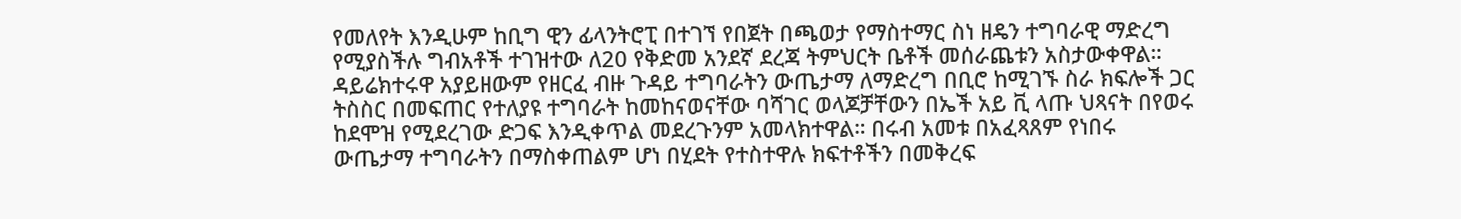የመለየት እንዲሁም ከቢግ ዊን ፊላንትሮፒ በተገኘ የበጀት በጫወታ የማስተማር ስነ ዘዴን ተግባራዊ ማድረግ የሚያስችሉ ግብአቶች ተገዝተው ለ20 የቅድመ አንደኛ ደረጃ ትምህርት ቤቶች መሰራጨቱን አስታውቀዋል። ዳይሬክተሩዋ አያይዘውም የዘርፈ ብዙ ጉዳይ ተግባራትን ውጤታማ ለማድረግ በቢሮ ከሚገኙ ስራ ክፍሎች ጋር ትስስር በመፍጠር የተለያዩ ተግባራት ከመከናወናቸው ባሻገር ወላጆቻቸውን በኤች አይ ቪ ላጡ ህጻናት በየወሩ ከደሞዝ የሚደረገው ድጋፍ እንዲቀጥል መደረጉንም አመላክተዋል። በሩብ አመቱ በአፈጻጸም የነበሩ ውጤታማ ተግባራትን በማስቀጠልም ሆነ በሂደት የተስተዋሉ ክፍተቶችን በመቅረፍ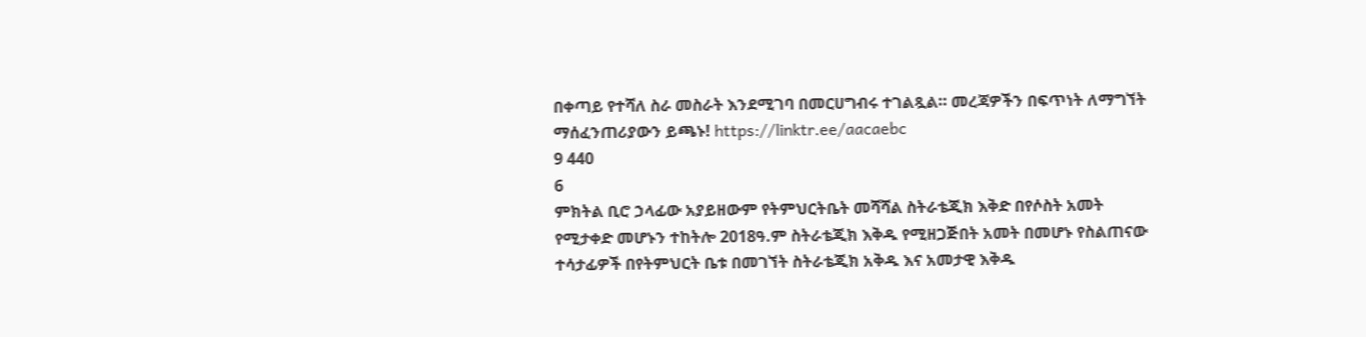በቀጣይ የተሻለ ስራ መስራት እንደሚገባ በመርሀግብሩ ተገልጿል። መረጃዎችን በፍጥነት ለማግኘት ማሰፈንጠሪያውን ይጫኑ! https://linktr.ee/aacaebc
9 440
6
ምክትል ቢሮ ኃላፊው አያይዘውም የትምህርትቤት መሻሻል ስትራቴጂክ እቅድ በየሶስት አመት የሚታቀድ መሆኑን ተከትሎ 2018ዓ.ም ስትራቴጂክ እቅዱ የሚዘጋጅበት አመት በመሆኑ የስልጠናው ተሳታፊዎች በየትምህርት ቤቱ በመገኘት ስትራቴጂክ አቅዱ እና አመታዊ እቅዱ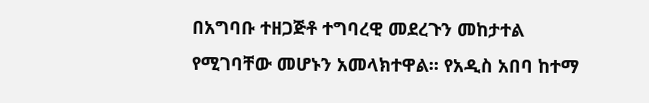በአግባቡ ተዘጋጅቶ ተግባረዊ መደረጉን መከታተል የሚገባቸው መሆኑን አመላክተዋል፡፡ የአዲስ አበባ ከተማ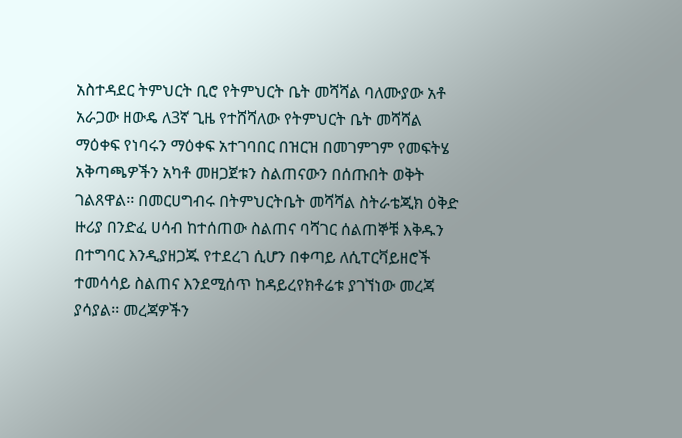አስተዳደር ትምህርት ቢሮ የትምህርት ቤት መሻሻል ባለሙያው አቶ አራጋው ዘውዴ ለ3ኛ ጊዜ የተሸሻለው የትምህርት ቤት መሻሻል ማዕቀፍ የነባሩን ማዕቀፍ አተገባበር በዝርዝ በመገምገም የመፍትሄ አቅጣጫዎችን አካቶ መዘጋጀቱን ስልጠናውን በሰጡበት ወቅት ገልጸዋል፡፡ በመርሀግብሩ በትምህርትቤት መሻሻል ስትራቴጂክ ዕቅድ ዙሪያ በንድፈ ሀሳብ ከተሰጠው ስልጠና ባሻገር ሰልጠኞቹ እቅዱን በተግባር እንዲያዘጋጁ የተደረገ ሲሆን በቀጣይ ለሲፐርቫይዘሮች ተመሳሳይ ስልጠና እንደሚሰጥ ከዳይረየክቶሬቱ ያገኘነው መረጃ ያሳያል፡፡ መረጃዎችን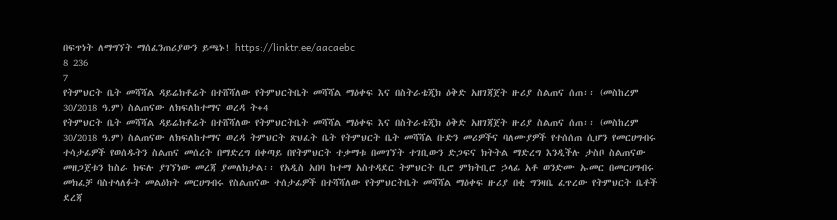በፍጥነት ለማግኘት ማሰፈንጠሪያውን ይጫኑ! https://linktr.ee/aacaebc
8 236
7
የትምህርት ቤት መሻሻል ዳይሬክቶሬት በተሸሻለው የትምህርትቤት መሻሻል ማዕቀፍ እና በስትራቴጂክ ዕቅድ አዘገጃጀት ዙሪያ ስልጠና ሰጠ፡፡ (መስከረም 30/2018 ዓ.ም) ስልጠናው ለክፍለከተማና ወረዳ ት+4
የትምህርት ቤት መሻሻል ዳይሬክቶሬት በተሸሻለው የትምህርትቤት መሻሻል ማዕቀፍ እና በስትራቴጂክ ዕቅድ አዘገጃጀት ዙሪያ ስልጠና ሰጠ፡፡ (መስከረም 30/2018 ዓ.ም) ስልጠናው ለክፍለከተማና ወረዳ ትምህርት ጽህፈት ቤት የትምህርት ቤት መሻሻል ቡድን መሪዎችና ባለሙያዎች የተሰሰጠ ሲሆን የመርሀግብሩ ተሳታፊዎች የወሰዱትን ስልጠና መሰረት በማድረግ በቀጣይ በየትምህርት ተቃማቱ በመገኘት ተገቢውን ድጋፍና ክትትል ማድረግ እንዲችሉ ታስቦ ስልጠናው መዘጋጀቱን ከስራ ክፍሉ ያገኘነው መረጃ ያመለክታል፡፡ የአዲስ አበባ ከተማ አስተዳደር ትምህርት ቢሮ ምክትቢሮ ኃላፊ አቶ ወንድሙ ኡመር በመርሀግብሩ መክፈቻ ባስተላለፉት መልዕክት መርሀግብሩ የስልጠናው ተሰታፊዎች በተሻሻለው የትምህርትቤት መሻሻል ማዕቀፍ ዙሪያ በቂ ግንዛቤ ፈጥረው የትምህርት ቤቶች ደረጃ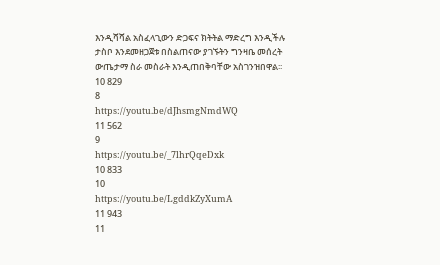እንዲሻሻል አስፈላጊውን ድጋፍና ክትትል ማድረግ እንዲችሉ ታስቦ እንደመዘጋጀቱ በስልጠናው ያገኙትን ግንዛቤ መሰረት ውጤታማ ስራ መስራት እንዲጠበቅባቸው አስገንዝበዋል፡፡
10 829
8
https://youtu.be/dJhsmgNmdWQ
11 562
9
https://youtu.be/_7lhrQqeDxk
10 833
10
https://youtu.be/LgddkZyXumA
11 943
11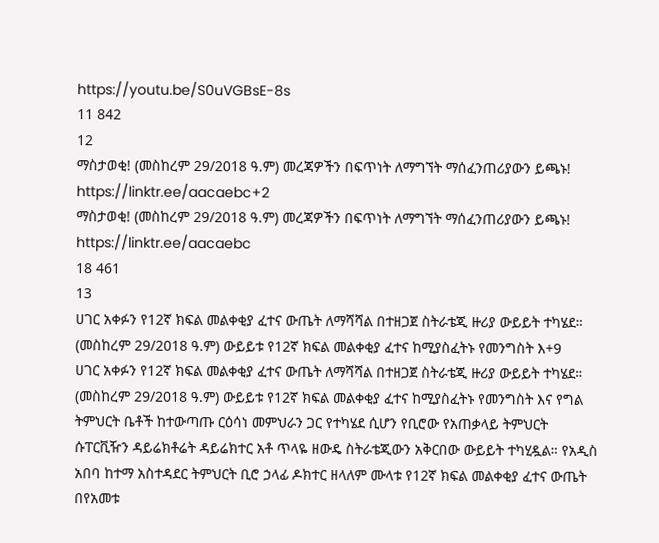https://youtu.be/S0uVGBsE-8s
11 842
12
ማስታወቂ! (መስከረም 29/2018 ዓ.ም) መረጃዎችን በፍጥነት ለማግኘት ማሰፈንጠሪያውን ይጫኑ! https://linktr.ee/aacaebc+2
ማስታወቂ! (መስከረም 29/2018 ዓ.ም) መረጃዎችን በፍጥነት ለማግኘት ማሰፈንጠሪያውን ይጫኑ! https://linktr.ee/aacaebc
18 461
13
ሀገር አቀፉን የ12ኛ ክፍል መልቀቂያ ፈተና ውጤት ለማሻሻል በተዘጋጀ ስትራቴጂ ዙሪያ ውይይት ተካሄደ። (መስከረም 29/2018 ዓ.ም) ውይይቱ የ12ኛ ክፍል መልቀቂያ ፈተና ከሚያስፈትኑ የመንግስት እ+9
ሀገር አቀፉን የ12ኛ ክፍል መልቀቂያ ፈተና ውጤት ለማሻሻል በተዘጋጀ ስትራቴጂ ዙሪያ ውይይት ተካሄደ። (መስከረም 29/2018 ዓ.ም) ውይይቱ የ12ኛ ክፍል መልቀቂያ ፈተና ከሚያስፈትኑ የመንግስት እና የግል ትምህርት ቤቶች ከተውጣጡ ርዕሳነ መምህራን ጋር የተካሄደ ሲሆን የቢሮው የአጠቃላይ ትምህርት ሱፐርቪዥን ዳይሬክቶሬት ዳይሬክተር አቶ ጥላዬ ዘውዴ ስትራቴጂውን አቅርበው ውይይት ተካሂዷል። የአዲስ አበባ ከተማ አስተዳደር ትምህርት ቢሮ ኃላፊ ዶክተር ዘላለም ሙላቱ የ12ኛ ክፍል መልቀቂያ ፈተና ውጤት በየአመቱ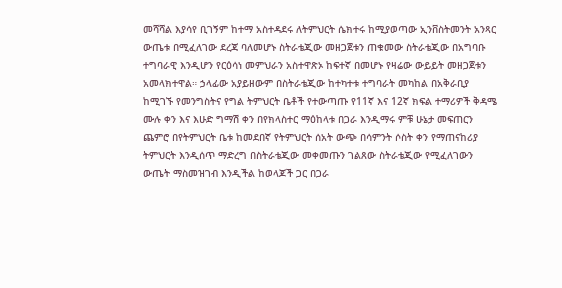መሻሻል እያሳየ ቢገኝም ከተማ አስተዳደሩ ለትምህርት ሴክተሩ ከሚያወጣው ኢንቨስትመንት አንጻር ውጤቱ በሚፈለገው ደረጃ ባለመሆኑ ስትራቴጂው መዘጋጀቱን ጠቁመው ስትራቴጂው በአግባቡ ተግባራዊ እንዲሆን የርዕሳነ መምህራን አስተዋጽኦ ከፍተኛ በመሆኑ የዛሬው ውይይት መዘጋጀቱን አመላክተዋል። ኃላፊው አያይዘውም በስትራቴጂው ከተካተቱ ተግባራት መካከል በአቅራቢያ ከሚገኙ የመንግስትና የግል ትምህርት ቤቶች የተውጣጡ የ11ኛ እና 12ኛ ክፍል ተማሪዎች ቅዳሜ ሙሉ ቀን እና እሁድ ግማሽ ቀን በየክላስተር ማዕከላቱ በጋራ እንዲማሩ ምቹ ሁኔታ መፍጠርን ጨምሮ በየትምህርት ቤቱ ከመደበኛ የትምህርት ሰአት ውጭ በሳምንት ሶስት ቀን የማጠናከሪያ ትምህርት እንዲሰጥ ማድረግ በስትራቴጂው መቀመጡን ገልጸው ስትራቴጂው የሚፈለገውን ውጤት ማስመዝገብ እንዲችል ከወላጆች ጋር በጋራ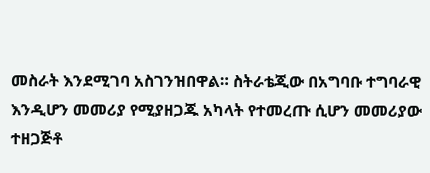መስራት እንደሚገባ አስገንዝበዋል። ስትራቴጂው በአግባቡ ተግባራዊ እንዲሆን መመሪያ የሚያዘጋጁ አካላት የተመረጡ ሲሆን መመሪያው ተዘጋጅቶ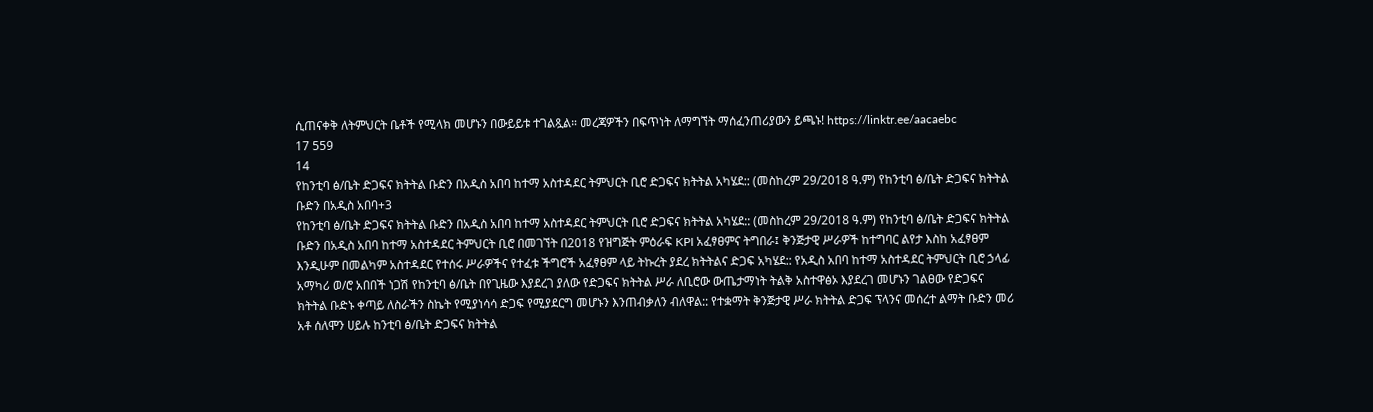ሲጠናቀቅ ለትምህርት ቤቶች የሚላክ መሆኑን በውይይቱ ተገልጿል። መረጃዎችን በፍጥነት ለማግኘት ማሰፈንጠሪያውን ይጫኑ! https://linktr.ee/aacaebc
17 559
14
የከንቲባ ፅ/ቤት ድጋፍና ክትትል ቡድን በአዲስ አበባ ከተማ አስተዳደር ትምህርት ቢሮ ድጋፍና ክትትል አካሄደ:: (መስከረም 29/2018 ዓ.ም) የከንቲባ ፅ/ቤት ድጋፍና ክትትል ቡድን በአዲስ አበባ+3
የከንቲባ ፅ/ቤት ድጋፍና ክትትል ቡድን በአዲስ አበባ ከተማ አስተዳደር ትምህርት ቢሮ ድጋፍና ክትትል አካሄደ:: (መስከረም 29/2018 ዓ.ም) የከንቲባ ፅ/ቤት ድጋፍና ክትትል ቡድን በአዲስ አበባ ከተማ አስተዳደር ትምህርት ቢሮ በመገኘት በ2018 የዝግጅት ምዕራፍ KPI አፈፃፀምና ትግበራ፤ ቅንጅታዊ ሥራዎች ከተግባር ልየታ እስከ አፈፃፀም እንዲሁም በመልካም አስተዳደር የተሰሩ ሥራዎችና የተፈቱ ችግሮች አፈፃፀም ላይ ትኩረት ያደረ ክትትልና ድጋፍ አካሄደ:: የአዲስ አበባ ከተማ አስተዳደር ትምህርት ቢሮ ኃላፊ አማካሪ ወ/ሮ አበበች ነጋሽ የከንቲባ ፅ/ቤት በየጊዜው እያደረገ ያለው የድጋፍና ክትትል ሥራ ለቢሮው ውጤታማነት ትልቅ አስተዋፅኦ እያደረገ መሆኑን ገልፀው የድጋፍና ክትትል ቡድኑ ቀጣይ ለስራችን ስኬት የሚያነሳሳ ድጋፍ የሚያደርግ መሆኑን እንጠብቃለን ብለዋል:: የተቋማት ቅንጅታዊ ሥራ ክትትል ድጋፍ ፕላንና መሰረተ ልማት ቡድን መሪ አቶ ሰለሞን ሀይሉ ከንቲባ ፅ/ቤት ድጋፍና ክትትል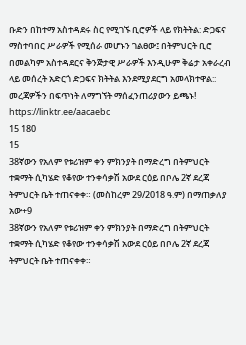ቡድን በከተማ አስተዳደሩ ስር የሚገኙ ቢሮዎች ላይ የክትትል: ድጋፍና ማስተባበር ሥራዎች የሚሰራ መሆኑን ገልፀው፤ በትምህርት ቢሮ በመልካም አስተዳደርና ቅንጅታዊ ሥራዎች እንዲሁም ቅሬታ አቀራረብ ላይ መሰረት አድርጎ ድጋፍና ክትትል እንደሚያደርግ አመላክተዋል:: መረጃዎችን በፍጥነት ለማግኘት ማሰፈንጠሪያውን ይጫኑ! https://linktr.ee/aacaebc
15 180
15
38ኛውን የአለም የቱሪዝም ቀን ምክንያት በማድረግ በትምህርት ተቋማት ሲካሄድ የቆየው ተንቀሳቃሽ አውደ ርዕይ በቦሌ 2ኛ ደረጃ ትምህርት ቤት ተጠናቀቀ። (መስከረም 29/2018 ዓ.ም) በማጠቃለያ አው+9
38ኛውን የአለም የቱሪዝም ቀን ምክንያት በማድረግ በትምህርት ተቋማት ሲካሄድ የቆየው ተንቀሳቃሽ አውደ ርዕይ በቦሌ 2ኛ ደረጃ ትምህርት ቤት ተጠናቀቀ።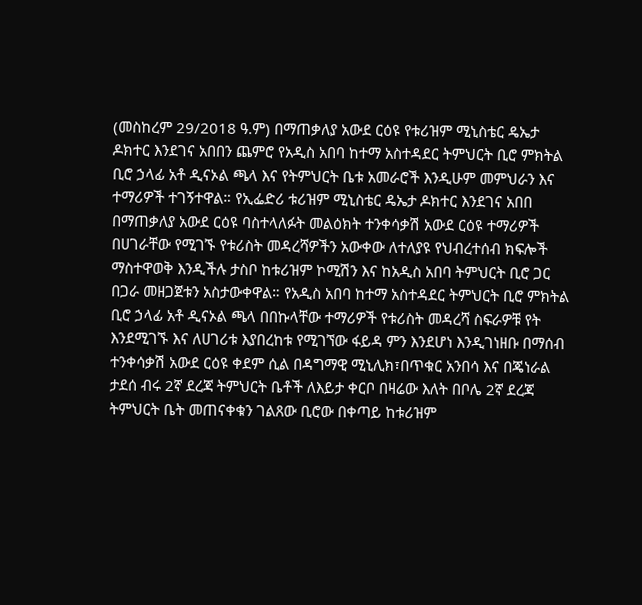(መስከረም 29/2018 ዓ.ም) በማጠቃለያ አውደ ርዕዩ የቱሪዝም ሚኒስቴር ዴኤታ ዶክተር እንደገና አበበን ጨምሮ የአዲስ አበባ ከተማ አስተዳደር ትምህርት ቢሮ ምክትል ቢሮ ኃላፊ አቶ ዲናኦል ጫላ እና የትምህርት ቤቱ አመራሮች እንዲሁም መምህራን እና ተማሪዎች ተገኝተዋል። የኢፌድሪ ቱሪዝም ሚኒስቴር ዴኤታ ዶክተር እንደገና አበበ በማጠቃለያ አውደ ርዕዩ ባስተላለፉት መልዕክት ተንቀሳቃሽ አውደ ርዕዩ ተማሪዎች በሀገራቸው የሚገኙ የቱሪስት መዳረሻዎችን አውቀው ለተለያዩ የህብረተሰብ ክፍሎች ማስተዋወቅ እንዲችሉ ታስቦ ከቱሪዝም ኮሚሽን እና ከአዲስ አበባ ትምህርት ቢሮ ጋር በጋራ መዘጋጀቱን አስታውቀዋል። የአዲስ አበባ ከተማ አስተዳደር ትምህርት ቢሮ ምክትል ቢሮ ኃላፊ አቶ ዲናኦል ጫላ በበኩላቸው ተማሪዎች የቱሪስት መዳረሻ ስፍራዎቹ የት እንደሚገኙ እና ለሀገሪቱ እያበረከቱ የሚገኘው ፋይዳ ምን እንደሆነ እንዲገነዘቡ በማሰብ ተንቀሳቃሽ አውደ ርዕዩ ቀደም ሲል በዳግማዊ ሚኒሊክ፣በጥቁር አንበሳ እና በጄነራል ታደሰ ብሩ 2ኛ ደረጃ ትምህርት ቤቶች ለእይታ ቀርቦ በዛሬው እለት በቦሌ 2ኛ ደረጃ ትምህርት ቤት መጠናቀቁን ገልጸው ቢሮው በቀጣይ ከቱሪዝም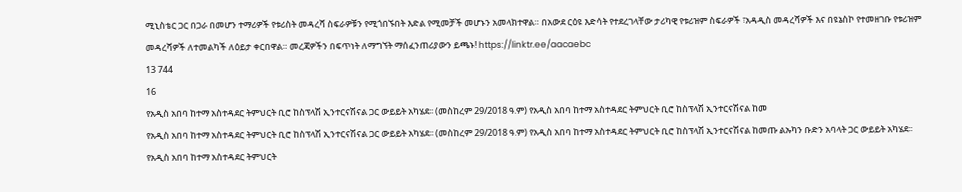ሚኒስቴር ጋር በጋራ በመሆን ተማሪዎች የቱሪስት መዳረሻ ስፍራዎቹን የሚጎበኙበት እድል የሚመቻች መሆኑን አመላክተዋል። በአውደ ርዕዩ እድሳት የተደረገላቸው ታሪካዊ የቱሪዝም ስፍራዎች ፣አዳዲስ መዳረሻዎች እና በዩኔስኮ የተመዘገቡ የቱሪዝም መዳረሻዎች ለተመልካች ለዕይታ ቀርበዋል። መረጃዎችን በፍጥነት ለማግኘት ማሰፈንጠሪያውን ይጫኑ! https://linktr.ee/aacaebc
13 744
16
የአዲስ አበባ ከተማ አስተዳደር ትምህርት ቢሮ ከስፕላሽ ኢንተርናሽናል ጋር ውይይት አካሄደ፡፡ (መስከረም 29/2018 ዓ.ም) የአዲስ አበባ ከተማ አስተዳደር ትምህርት ቢሮ ከስፕላሽ ኢንተርናሽናል ከመ
የአዲስ አበባ ከተማ አስተዳደር ትምህርት ቢሮ ከስፕላሽ ኢንተርናሽናል ጋር ውይይት አካሄደ፡፡ (መስከረም 29/2018 ዓ.ም) የአዲስ አበባ ከተማ አስተዳደር ትምህርት ቢሮ ከስፕላሽ ኢንተርናሽናል ከመጡ ልኡካን ቡድን አባላት ጋር ውይይት አካሄደ፡፡ የአዲስ አበባ ከተማ አስተዳደር ትምህርት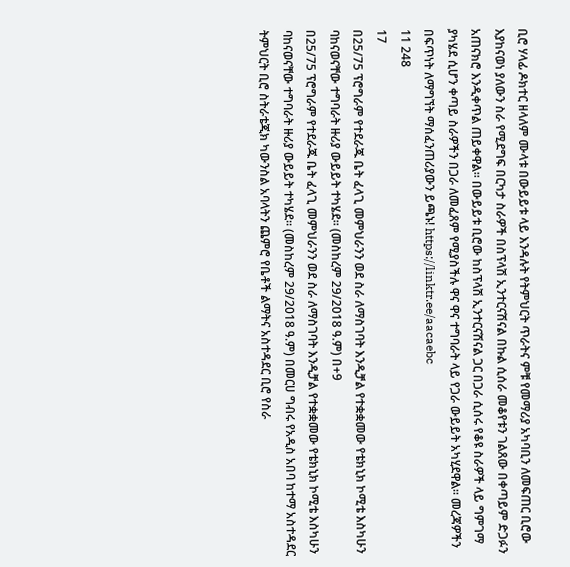ቢሮ ሃላፊ ዶክተር ዘላለም ሙላቱ በውይይቱ ላይ እንዳሉት የትምህርት ጥራትና ምቹ የመማሪያ አካባቢን ለመፍጠር ቢሮው እያከናወነ ያለውን ስራ የሚደግፍ በርካታ ስራዎች በስፕላሽ ኢንተርናሽናል በኩል ሲሰራ መቆየቱን ገልጸው በቀጣይም ድጋፉን አጠናክሮ እንዲቀጥል ጠይቀዋል፡፡ በውይይቱ ቢሮው ከስፕላሽ ኢንተርናሽናል ጋር በጋራ ሲሰሩ የቆዩ ስራዎች ላይ ግምገማ ያካሄደ ሲሆን ቀጣይ ስራዎችን በጋራ ለመፈጸም የሚያስችሉ ዋና ዋና ተግባራት ላይ የጋራ ውይይት አካሂደዋል፡፡ መረጃዎችን በፍጥነት ለማግኘት ማሰፈንጠሪያውን ይጫኑ! https://linktr.ee/aacaebc
11 248
17
በ25/75 ፕሮግራም የተደራጁ ቤት ፈላጊ መምህራንን ወደ ስራ ለማስገባት እንዲቻል የተቋቋመው የቴክኒክ ኮሚቴ እስካሁን ባከናወናቸው ተግባራት ዙሪያ ውይይት ተካሄደ። (መስከረም 29/2018 ዓ.ም) በ+9
በ25/75 ፕሮግራም የተደራጁ ቤት ፈላጊ መምህራንን ወደ ስራ ለማስገባት እንዲቻል የተቋቋመው የቴክኒክ ኮሚቴ እስካሁን ባከናወናቸው ተግባራት ዙሪያ ውይይት ተካሄደ። (መስከረም 29/2018 ዓ.ም) በመርሀ ግብሩ የአዲስ አበባ ከተማ አስተዳደር ትምህርት ቢሮ ስትራቴጂክ ካውንስል አባላትን ጨምሮ የቤቶች ልማትና አስተዳደር ቢሮ የስራ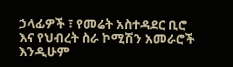ኃላፊዎች ፣ የመሬት አስተዳደር ቢሮ እና የህብረት ስራ ኮሚሽን አመራሮች እንዲሁም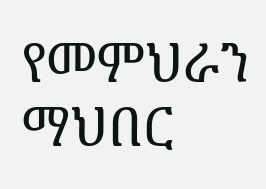የመምህራን ማህበር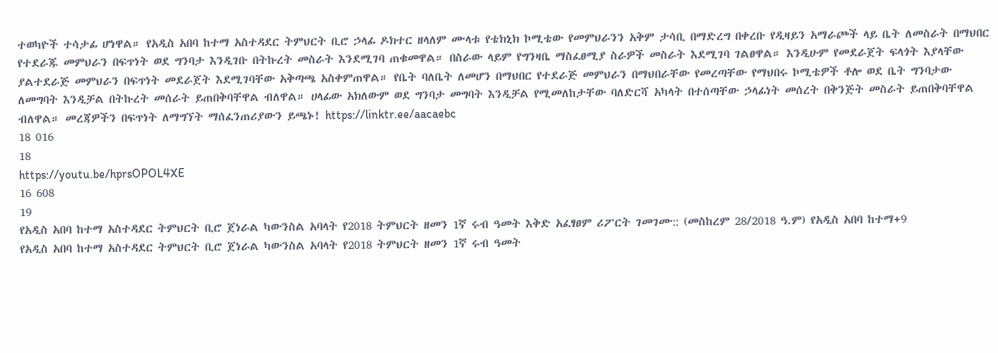ተወካዮች ተሳታፊ ሆነዋል። የአዲስ አበባ ከተማ አስተዳደር ትምህርት ቢሮ ኃላፊ ዶክተር ዘላለም ሙላቱ የቴክኒክ ኮሚቴው የመምህራንን አቅም ታሳቢ በማድረግ በቀረቡ የዲዛይን አማራጮች ላይ ቤት ለመስራት በማህበር የተደራጁ መምህራን በፍጥነት ወደ ግንባታ እንዲገቡ በትኩረት መስራት እንደሚገባ ጠቁመዋል። በስራው ላይም የግንዛቤ ማስፈፀሚያ ስራዎች መስራት እደሚገባ ገልፀዋል። እንዲሁም የመደራጀት ፍላጎት እያላቸው ያልተደራጅ መምህራን በፍጥነት መደራጀት እደሚገባቸው አቅጣጫ አስቀምጠዋል። የቤት ባለቤት ለመሆን በማህበር የተደራጅ መምህራን በማህበራቸው የመረጣቸው የማህበሩ ኮሚቴዎች ቶሎ ወደ ቤት ግንባታው ለመግባት እንዲቻል በትኩረት መሰራት ይጠበቅባቸዋል ብለዋል። ሀላፊው አክለውም ወደ ግንባታ መግባት እንዲቻል የሚመለከታቸው ባለድርሻ አካላት በተሰጣቸው ኃላፊነት መሰረት በቅንጅት መስራት ይጠበቅባቸዋል ብለዋል። መረጃዎችን በፍጥነት ለማግኘት ማሰፈንጠሪያውን ይጫኑ! https://linktr.ee/aacaebc
18 016
18
https://youtu.be/hprsOPOL4XE
16 608
19
የአዲስ አበባ ከተማ አስተዳደር ትምህርት ቢሮ ጀነራል ካውንስል አባላት የ2018 ትምህርት ዘመን 1ኛ ሩብ ዓመት እቅድ አፈፃፀም ሪፖርት ገመገሙ:: (መስከረም 28/2018 ዓ.ም) የአዲስ አበባ ከተማ+9
የአዲስ አበባ ከተማ አስተዳደር ትምህርት ቢሮ ጀነራል ካውንስል አባላት የ2018 ትምህርት ዘመን 1ኛ ሩብ ዓመት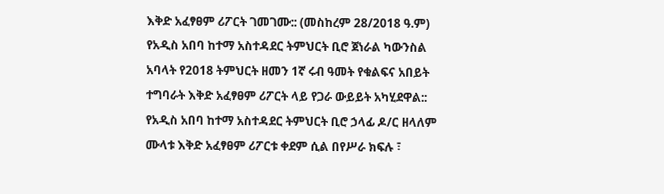እቅድ አፈፃፀም ሪፖርት ገመገሙ:: (መስከረም 28/2018 ዓ.ም) የአዲስ አበባ ከተማ አስተዳደር ትምህርት ቢሮ ጀነራል ካውንስል አባላት የ2018 ትምህርት ዘመን 1ኛ ሩብ ዓመት የቁልፍና አበይት ተግባራት እቅድ አፈፃፀም ሪፖርት ላይ የጋራ ውይይት አካሂደዋል:: የአዲስ አበባ ከተማ አስተዳደር ትምህርት ቢሮ ኃላፊ ዶ/ር ዘላለም ሙላቱ እቅድ አፈፃፀም ሪፖርቱ ቀደም ሲል በየሥራ ክፍሉ ፣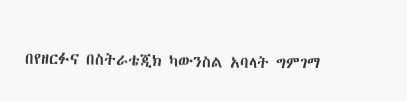በየዘርፉና በስትራቴጂክ ካውንስል አባላት ግምገማ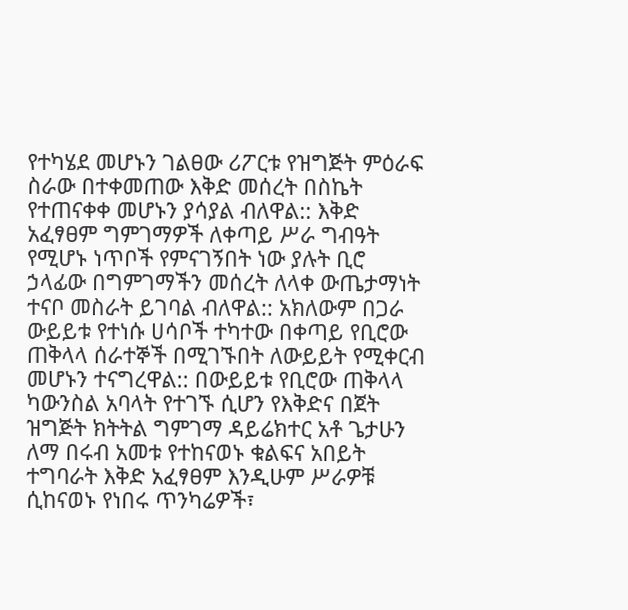የተካሄደ መሆኑን ገልፀው ሪፖርቱ የዝግጅት ምዕራፍ ስራው በተቀመጠው እቅድ መሰረት በስኬት የተጠናቀቀ መሆኑን ያሳያል ብለዋል:: እቅድ አፈፃፀም ግምገማዎች ለቀጣይ ሥራ ግብዓት የሚሆኑ ነጥቦች የምናገኝበት ነው ያሉት ቢሮ ኃላፊው በግምገማችን መሰረት ለላቀ ውጤታማነት ተናቦ መስራት ይገባል ብለዋል:: አክለውም በጋራ ውይይቱ የተነሱ ሀሳቦች ተካተው በቀጣይ የቢሮው ጠቅላላ ሰራተኞች በሚገኙበት ለውይይት የሚቀርብ መሆኑን ተናግረዋል:: በውይይቱ የቢሮው ጠቅላላ ካውንስል አባላት የተገኙ ሲሆን የእቅድና በጀት ዝግጅት ክትትል ግምገማ ዳይሬክተር አቶ ጌታሁን ለማ በሩብ አመቱ የተከናወኑ ቁልፍና አበይት ተግባራት እቅድ አፈፃፀም እንዲሁም ሥራዎቹ ሲከናወኑ የነበሩ ጥንካሬዎች፣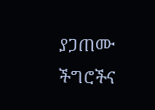ያጋጠሙ ችግሮችና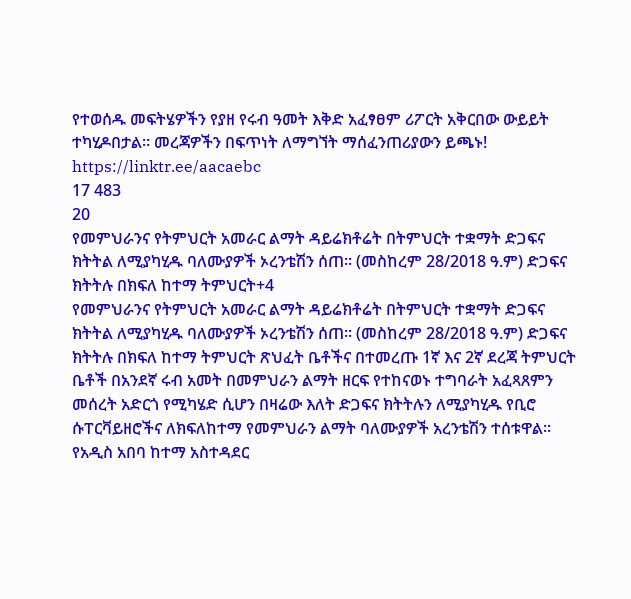የተወሰዱ መፍትሄዎችን የያዘ የሩብ ዓመት እቅድ አፈፃፀም ሪፖርት አቅርበው ውይይት ተካሂዶበታል። መረጃዎችን በፍጥነት ለማግኘት ማሰፈንጠሪያውን ይጫኑ! https://linktr.ee/aacaebc
17 483
20
የመምህራንና የትምህርት አመራር ልማት ዳይሬክቶሬት በትምህርት ተቋማት ድጋፍና ክትትል ለሚያካሂዱ ባለሙያዎች ኦረንቴሽን ሰጠ፡፡ (መስከረም 28/2018 ዓ.ም) ድጋፍና ክትትሉ በክፍለ ከተማ ትምህርት+4
የመምህራንና የትምህርት አመራር ልማት ዳይሬክቶሬት በትምህርት ተቋማት ድጋፍና ክትትል ለሚያካሂዱ ባለሙያዎች ኦረንቴሽን ሰጠ፡፡ (መስከረም 28/2018 ዓ.ም) ድጋፍና ክትትሉ በክፍለ ከተማ ትምህርት ጽህፈት ቤቶችና በተመረጡ 1ኛ እና 2ኛ ደረጃ ትምህርት ቤቶች በአንደኛ ሩብ አመት በመምህራን ልማት ዘርፍ የተከናወኑ ተግባራት አፈጻጸምን መሰረት አድርጎ የሚካሄድ ሲሆን በዛሬው እለት ድጋፍና ክትትሉን ለሚያካሂዱ የቢሮ ሱፐርቫይዘሮችና ለክፍለከተማ የመምህራን ልማት ባለሙያዎች አረንቴሽን ተሰቱዋል፡፡ የአዲስ አበባ ከተማ አስተዳደር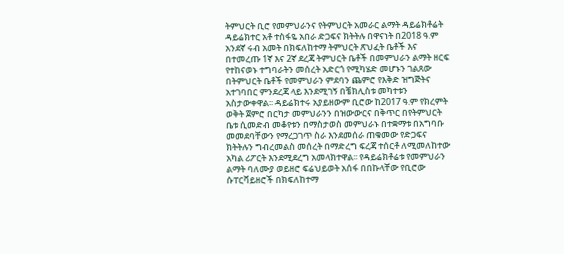ትምህርት ቢሮ የመምህራንና የትምህርት አመራር ልማት ዳይሬክቶሬት ዳይሬክተር አቶ ተስፋዬ አበራ ድጋፍና ክትትሉ በዋናነት በ2018 ዓ.ም አንደኛ ሩብ አመት በክፍለከተማ ትምህርት ጽህፈት ቤቶች እና በተመረጡ 1ኛ እና 2ኛ ደረጃ ትምህርት ቤቶች በመምህራን ልማት ዘርፍ የተከናወኑ ተግባራትን መሰረት አድርጎ የሚካሄድ መሆኑን ገልጸው በትምህርት ቤቶች የመምህራን ምደባን ጨምሮ የእቅድ ዝግጅትና አተገባበር ምንደረጃ ላይ እንደሚገኝ በቼክሊስቱ መካተቱን አስታውቀዋል፡፡ ዳይሬክተሩ አያይዘውም ቢሮው ከ2017 ዓ.ም የክረምት ወቅት ጀምሮ በርካታ መምህራንን በዝውውርና በቅጥር በየትምህርት ቤቱ ሲመድብ መቆየቱን በማስታወስ መምህራኑ በተቋማቱ በአግባቡ መመደባቸውን የማረጋገጥ ስራ እንደመሰራ ጠቁመው የድጋፍና ክትትሉን ግብረመልስ መሰረት በማድረግ ፍረጃ ተሰርቶ ለሚመለከተው አካል ሪፖርት እንደሚደረግ አመላክተዋል፡፡ የዳይሬክቶሬቱ የመምህራን ልማት ባለሙያ ወይዘሮ ፍሬህይወት አሰፋ በበኩላቸው የቢሮው ሱፐርቫይዘሮች በክፍለከተማ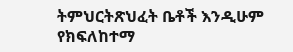ትምህርትጽህፈት ቤቶች እንዲሁም የክፍለከተማ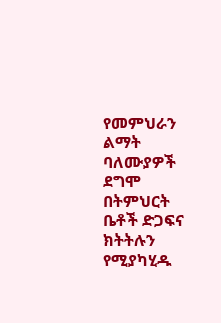የመምህራን ልማት ባለሙያዎች ደግሞ በትምህርት ቤቶች ድጋፍና ክትትሉን የሚያካሂዱ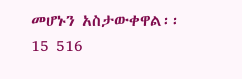መሆኑን አስታውቀዋል፡፡
15 516